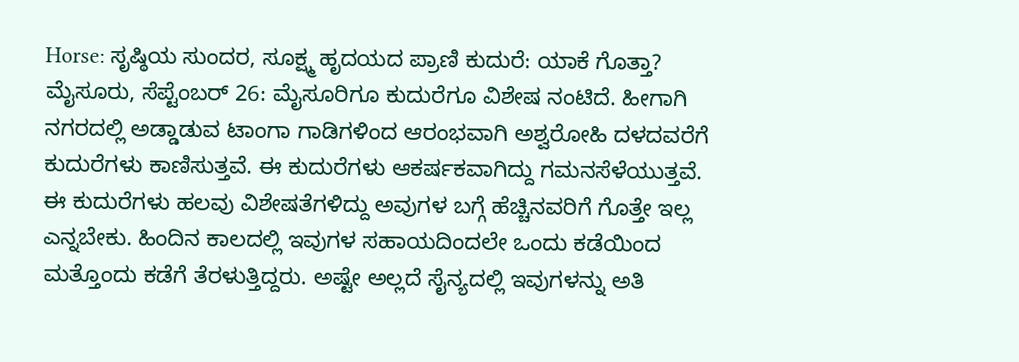Horse: ಸೃಷ್ಠಿಯ ಸುಂದರ, ಸೂಕ್ಷ್ಮ ಹೃದಯದ ಪ್ರಾಣಿ ಕುದುರೆ: ಯಾಕೆ ಗೊತ್ತಾ?
ಮೈಸೂರು, ಸೆಪ್ಟೆಂಬರ್ 26: ಮೈಸೂರಿಗೂ ಕುದುರೆಗೂ ವಿಶೇಷ ನಂಟಿದೆ. ಹೀಗಾಗಿ ನಗರದಲ್ಲಿ ಅಡ್ಡಾಡುವ ಟಾಂಗಾ ಗಾಡಿಗಳಿಂದ ಆರಂಭವಾಗಿ ಅಶ್ವರೋಹಿ ದಳದವರೆಗೆ ಕುದುರೆಗಳು ಕಾಣಿಸುತ್ತವೆ. ಈ ಕುದುರೆಗಳು ಆಕರ್ಷಕವಾಗಿದ್ದು ಗಮನಸೆಳೆಯುತ್ತವೆ. ಈ ಕುದುರೆಗಳು ಹಲವು ವಿಶೇಷತೆಗಳಿದ್ದು ಅವುಗಳ ಬಗ್ಗೆ ಹೆಚ್ಚಿನವರಿಗೆ ಗೊತ್ತೇ ಇಲ್ಲ ಎನ್ನಬೇಕು. ಹಿಂದಿನ ಕಾಲದಲ್ಲಿ ಇವುಗಳ ಸಹಾಯದಿಂದಲೇ ಒಂದು ಕಡೆಯಿಂದ ಮತ್ತೊಂದು ಕಡೆಗೆ ತೆರಳುತ್ತಿದ್ದರು. ಅಷ್ಟೇ ಅಲ್ಲದೆ ಸೈನ್ಯದಲ್ಲಿ ಇವುಗಳನ್ನು ಅತಿ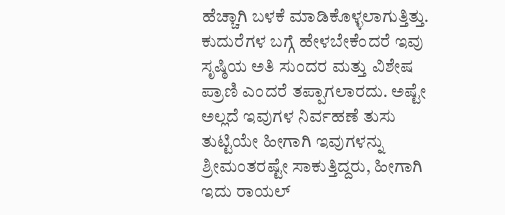ಹೆಚ್ಚಾಗಿ ಬಳಕೆ ಮಾಡಿಕೊಳ್ಳಲಾಗುತ್ತಿತ್ತು.
ಕುದುರೆಗಳ ಬಗ್ಗೆ ಹೇಳಬೇಕೆಂದರೆ ಇವು ಸೃಷ್ಠಿಯ ಅತಿ ಸುಂದರ ಮತ್ತು ವಿಶೇಷ ಪ್ರಾಣಿ ಎಂದರೆ ತಪ್ಪಾಗಲಾರದು. ಅಷ್ಟೇ ಅಲ್ಲದೆ ಇವುಗಳ ನಿರ್ವಹಣೆ ತುಸು ತುಟ್ಟಿಯೇ ಹೀಗಾಗಿ ಇವುಗಳನ್ನು ಶ್ರೀಮಂತರಷ್ಟೇ ಸಾಕುತ್ತಿದ್ದರು, ಹೀಗಾಗಿ ಇದು ರಾಯಲ್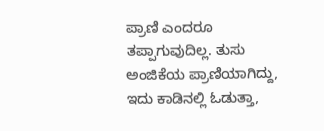ಪ್ರಾಣಿ ಎಂದರೂ ತಪ್ಪಾಗುವುದಿಲ್ಲ. ತುಸು ಅಂಜಿಕೆಯ ಪ್ರಾಣಿಯಾಗಿದ್ದು, ಇದು ಕಾಡಿನಲ್ಲಿ ಓಡುತ್ತಾ,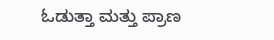ಓಡುತ್ತಾ ಮತ್ತು ಪ್ರಾಣ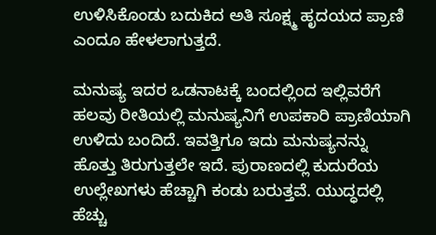ಉಳಿಸಿಕೊಂಡು ಬದುಕಿದ ಅತಿ ಸೂಕ್ಷ್ಮ ಹೃದಯದ ಪ್ರಾಣಿ ಎಂದೂ ಹೇಳಲಾಗುತ್ತದೆ.

ಮನುಷ್ಯ ಇದರ ಒಡನಾಟಕ್ಕೆ ಬಂದಲ್ಲಿಂದ ಇಲ್ಲಿವರೆಗೆ ಹಲವು ರೀತಿಯಲ್ಲಿ ಮನುಷ್ಯನಿಗೆ ಉಪಕಾರಿ ಪ್ರಾಣಿಯಾಗಿ ಉಳಿದು ಬಂದಿದೆ. ಇವತ್ತಿಗೂ ಇದು ಮನುಷ್ಯನನ್ನು ಹೊತ್ತು ತಿರುಗುತ್ತಲೇ ಇದೆ. ಪುರಾಣದಲ್ಲಿ ಕುದುರೆಯ ಉಲ್ಲೇಖಗಳು ಹೆಚ್ಚಾಗಿ ಕಂಡು ಬರುತ್ತವೆ. ಯುದ್ಧದಲ್ಲಿ ಹೆಚ್ಚು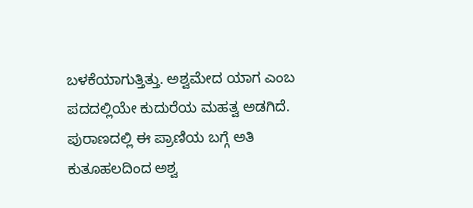ಬಳಕೆಯಾಗುತ್ತಿತ್ತು. ಅಶ್ವಮೇದ ಯಾಗ ಎಂಬ ಪದದಲ್ಲಿಯೇ ಕುದುರೆಯ ಮಹತ್ವ ಅಡಗಿದೆ. ಪುರಾಣದಲ್ಲಿ ಈ ಪ್ರಾಣಿಯ ಬಗ್ಗೆ ಅತಿ ಕುತೂಹಲದಿಂದ ಅಶ್ವ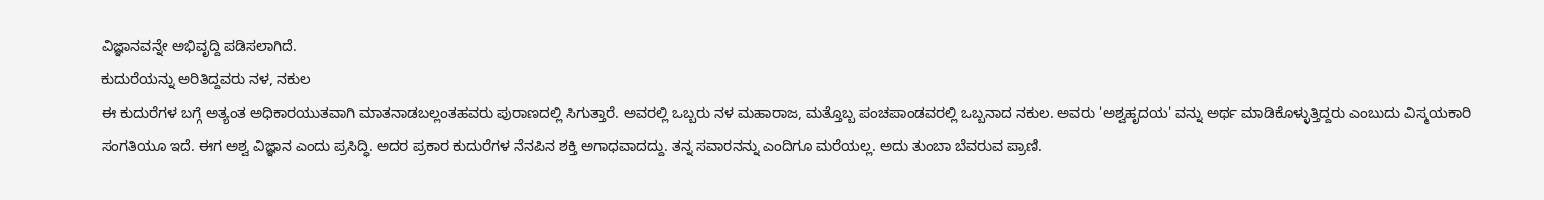ವಿಜ್ಞಾನವನ್ನೇ ಅಭಿವೃದ್ದಿ ಪಡಿಸಲಾಗಿದೆ.
ಕುದುರೆಯನ್ನು ಅರಿತಿದ್ದವರು ನಳ, ನಕುಲ
ಈ ಕುದುರೆಗಳ ಬಗ್ಗೆ ಅತ್ಯಂತ ಅಧಿಕಾರಯುತವಾಗಿ ಮಾತನಾಡಬಲ್ಲಂತಹವರು ಪುರಾಣದಲ್ಲಿ ಸಿಗುತ್ತಾರೆ. ಅವರಲ್ಲಿ ಒಬ್ಬರು ನಳ ಮಹಾರಾಜ, ಮತ್ತೊಬ್ಬ ಪಂಚಪಾಂಡವರಲ್ಲಿ ಒಬ್ಬನಾದ ನಕುಲ. ಅವರು 'ಅಶ್ವಹೃದಯ' ವನ್ನು ಅರ್ಥ ಮಾಡಿಕೊಳ್ಳುತ್ತಿದ್ದರು ಎಂಬುದು ವಿಸ್ಮಯಕಾರಿ ಸಂಗತಿಯೂ ಇದೆ. ಈಗ ಅಶ್ವ ವಿಜ್ಞಾನ ಎಂದು ಪ್ರಸಿದ್ಧಿ. ಅದರ ಪ್ರಕಾರ ಕುದುರೆಗಳ ನೆನಪಿನ ಶಕ್ತಿ ಅಗಾಧವಾದದ್ದು. ತನ್ನ ಸವಾರನನ್ನು ಎಂದಿಗೂ ಮರೆಯಲ್ಲ. ಅದು ತುಂಬಾ ಬೆವರುವ ಪ್ರಾಣಿ.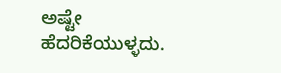ಅಷ್ಟೇ ಹೆದರಿಕೆಯುಳ್ಳದು.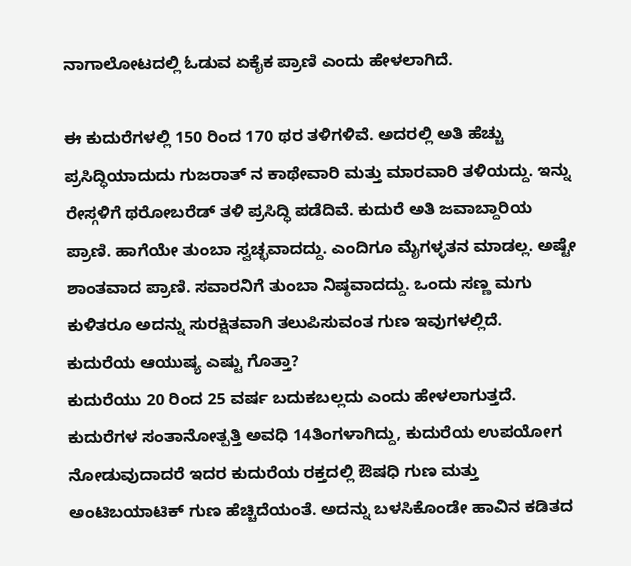ನಾಗಾಲೋಟದಲ್ಲಿ ಓಡುವ ಏಕೈಕ ಪ್ರಾಣಿ ಎಂದು ಹೇಳಲಾಗಿದೆ.

ಈ ಕುದುರೆಗಳಲ್ಲಿ 150 ರಿಂದ 170 ಥರ ತಳಿಗಳಿವೆ. ಅದರಲ್ಲಿ ಅತಿ ಹೆಚ್ಚು ಪ್ರಸಿದ್ಧಿಯಾದುದು ಗುಜರಾತ್ ನ ಕಾಥೇವಾರಿ ಮತ್ತು ಮಾರವಾರಿ ತಳಿಯದ್ದು. ಇನ್ನು ರೇಸ್ಗಳಿಗೆ ಥರೋಬರೆಡ್ ತಳಿ ಪ್ರಸಿದ್ಧಿ ಪಡೆದಿವೆ. ಕುದುರೆ ಅತಿ ಜವಾಬ್ದಾರಿಯ ಪ್ರಾಣಿ. ಹಾಗೆಯೇ ತುಂಬಾ ಸ್ವಚ್ಛವಾದದ್ದು. ಎಂದಿಗೂ ಮೈಗಳ್ಳತನ ಮಾಡಲ್ಲ. ಅಷ್ಟೇ ಶಾಂತವಾದ ಪ್ರಾಣಿ. ಸವಾರನಿಗೆ ತುಂಬಾ ನಿಷ್ಠವಾದದ್ದು. ಒಂದು ಸಣ್ಣ ಮಗು ಕುಳಿತರೂ ಅದನ್ನು ಸುರಕ್ಷಿತವಾಗಿ ತಲುಪಿಸುವಂತ ಗುಣ ಇವುಗಳಲ್ಲಿದೆ.
ಕುದುರೆಯ ಆಯುಷ್ಯ ಎಷ್ಟು ಗೊತ್ತಾ?
ಕುದುರೆಯು 20 ರಿಂದ 25 ವರ್ಷ ಬದುಕಬಲ್ಲದು ಎಂದು ಹೇಳಲಾಗುತ್ತದೆ. ಕುದುರೆಗಳ ಸಂತಾನೋತ್ಪತ್ತಿ ಅವಧಿ 14ತಿಂಗಳಾಗಿದ್ದು, ಕುದುರೆಯ ಉಪಯೋಗ ನೋಡುವುದಾದರೆ ಇದರ ಕುದುರೆಯ ರಕ್ತದಲ್ಲಿ ಔಷಧಿ ಗುಣ ಮತ್ತು ಅಂಟಿಬಯಾಟಿಕ್ ಗುಣ ಹೆಚ್ಚಿದೆಯಂತೆ. ಅದನ್ನು ಬಳಸಿಕೊಂಡೇ ಹಾವಿನ ಕಡಿತದ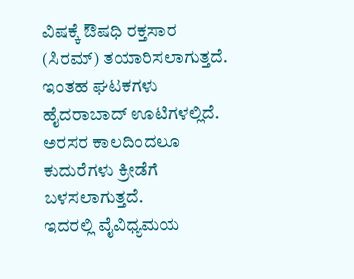ವಿಷಕ್ಕೆ ಔಷಧಿ ರಕ್ತಸಾರ (ಸಿರಮ್) ತಯಾರಿಸಲಾಗುತ್ತದೆ. ಇಂತಹ ಘಟಕಗಳು ಹೈದರಾಬಾದ್ ಊಟಿಗಳಲ್ಲಿದೆ. ಅರಸರ ಕಾಲದಿಂದಲೂ ಕುದುರೆಗಳು ಕ್ರೀಡೆಗೆ ಬಳಸಲಾಗುತ್ತದೆ.
ಇದರಲ್ಲಿ ವೈವಿಧ್ಯಮಯ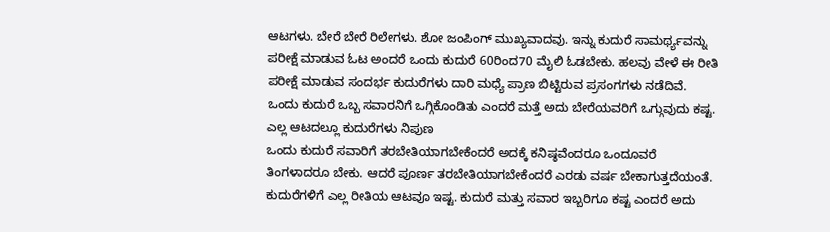ಆಟಗಳು. ಬೇರೆ ಬೇರೆ ರಿಲೇಗಳು. ಶೋ ಜಂಪಿಂಗ್ ಮುಖ್ಯವಾದವು. ಇನ್ನು ಕುದುರೆ ಸಾಮರ್ಥ್ಯವನ್ನು ಪರೀಕ್ಷೆ ಮಾಡುವ ಓಟ ಅಂದರೆ ಒಂದು ಕುದುರೆ 60ರಿಂದ70 ಮೈಲಿ ಓಡಬೇಕು. ಹಲವು ವೇಳೆ ಈ ರೀತಿ ಪರೀಕ್ಷೆ ಮಾಡುವ ಸಂದರ್ಭ ಕುದುರೆಗಳು ದಾರಿ ಮಧ್ಯೆ ಪ್ರಾಣ ಬಿಟ್ಟಿರುವ ಪ್ರಸಂಗಗಳು ನಡೆದಿವೆ. ಒಂದು ಕುದುರೆ ಒಬ್ಬ ಸವಾರನಿಗೆ ಒಗ್ಗಿಕೊಂಡಿತು ಎಂದರೆ ಮತ್ತೆ ಅದು ಬೇರೆಯವರಿಗೆ ಒಗ್ಗುವುದು ಕಷ್ಟ.
ಎಲ್ಲ ಆಟದಲ್ಲೂ ಕುದುರೆಗಳು ನಿಪುಣ
ಒಂದು ಕುದುರೆ ಸವಾರಿಗೆ ತರಬೇತಿಯಾಗಬೇಕೆಂದರೆ ಅದಕ್ಕೆ ಕನಿಷ್ಠವೆಂದರೂ ಒಂದೂವರೆ ತಿಂಗಳಾದರೂ ಬೇಕು. ಆದರೆ ಪೂರ್ಣ ತರಬೇತಿಯಾಗಬೇಕೆಂದರೆ ಎರಡು ವರ್ಷ ಬೇಕಾಗುತ್ತದೆಯಂತೆ. ಕುದುರೆಗಳಿಗೆ ಎಲ್ಲ ರೀತಿಯ ಆಟವೂ ಇಷ್ಟ. ಕುದುರೆ ಮತ್ತು ಸವಾರ ಇಬ್ಬರಿಗೂ ಕಷ್ಟ ಎಂದರೆ ಅದು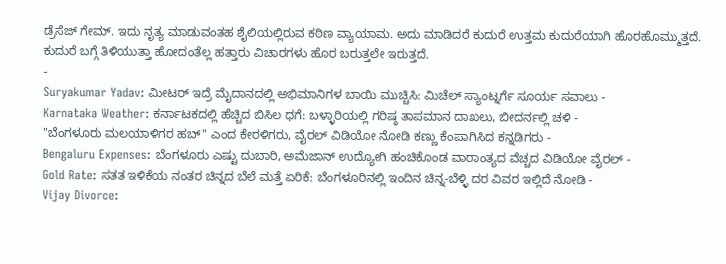ಡ್ರೆಸೆಜ್ ಗೇಮ್. ಇದು ನೃತ್ಯ ಮಾಡುವಂತಹ ಶೈಲಿಯಲ್ಲಿರುವ ಕಠಿಣ ವ್ಯಾಯಾಮ. ಅದು ಮಾಡಿದರೆ ಕುದುರೆ ಉತ್ತಮ ಕುದುರೆಯಾಗಿ ಹೊರಹೊಮ್ಮುತ್ತದೆ. ಕುದುರೆ ಬಗ್ಗೆ ತಿಳಿಯುತ್ತಾ ಹೋದಂತೆಲ್ಲ ಹತ್ತಾರು ವಿಚಾರಗಳು ಹೊರ ಬರುತ್ತಲೇ ಇರುತ್ತದೆ.
-
Suryakumar Yadav: ಮೀಟರ್ ಇದ್ರೆ ಮೈದಾನದಲ್ಲಿ ಅಭಿಮಾನಿಗಳ ಬಾಯಿ ಮುಚ್ಚಿಸಿ: ಮಿಚೆಲ್ ಸ್ಯಾಂಟ್ನರ್ಗೆ ಸೂರ್ಯ ಸವಾಲು -
Karnataka Weather: ಕರ್ನಾಟಕದಲ್ಲಿ ಹೆಚ್ಚಿದ ಬಿಸಿಲ ಧಗೆ: ಬಳ್ಳಾರಿಯಲ್ಲಿ ಗರಿಷ್ಠ ತಾಪಮಾನ ದಾಖಲು, ಬೀದರ್ನಲ್ಲಿ ಚಳಿ -
"ಬೆಂಗಳೂರು ಮಲಯಾಳಿಗರ ಹಬ್" ಎಂದ ಕೇರಳಿಗರು, ವೈರಲ್ ವಿಡಿಯೋ ನೋಡಿ ಕಣ್ಣು ಕೆಂಪಾಗಿಸಿದ ಕನ್ನಡಿಗರು -
Bengaluru Expenses: ಬೆಂಗಳೂರು ಎಷ್ಟು ದುಬಾರಿ, ಅಮೆಜಾನ್ ಉದ್ಯೋಗಿ ಹಂಚಿಕೊಂಡ ವಾರಾಂತ್ಯದ ವೆಚ್ಚದ ವಿಡಿಯೋ ವೈರಲ್ -
Gold Rate: ಸತತ ಇಳಿಕೆಯ ನಂತರ ಚಿನ್ನದ ಬೆಲೆ ಮತ್ತೆ ಏರಿಕೆ: ಬೆಂಗಳೂರಿನಲ್ಲಿ ಇಂದಿನ ಚಿನ್ನ-ಬೆಳ್ಳಿ ದರ ವಿವರ ಇಲ್ಲಿದೆ ನೋಡಿ -
Vijay Divorce: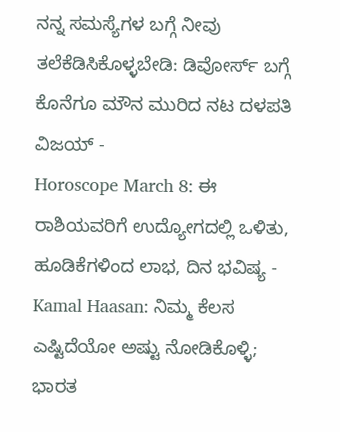ನನ್ನ ಸಮಸ್ಯೆಗಳ ಬಗ್ಗೆ ನೀವು ತಲೆಕೆಡಿಸಿಕೊಳ್ಳಬೇಡಿ: ಡಿವೋರ್ಸ್ ಬಗ್ಗೆ ಕೊನೆಗೂ ಮೌನ ಮುರಿದ ನಟ ದಳಪತಿ ವಿಜಯ್ -
Horoscope March 8: ಈ ರಾಶಿಯವರಿಗೆ ಉದ್ಯೋಗದಲ್ಲಿ ಒಳಿತು, ಹೂಡಿಕೆಗಳಿಂದ ಲಾಭ, ದಿನ ಭವಿಷ್ಯ -
Kamal Haasan: ನಿಮ್ಮ ಕೆಲಸ ಎಷ್ಟಿದೆಯೋ ಅಷ್ಟು ನೋಡಿಕೊಳ್ಳಿ; ಭಾರತ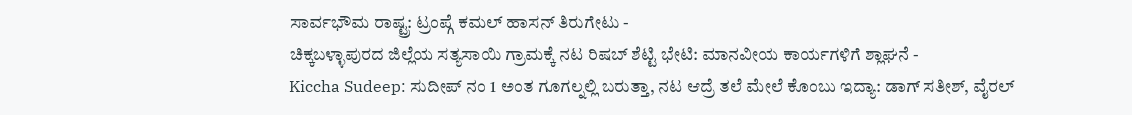ಸಾರ್ವಭೌಮ ರಾಷ್ಟ್ರ: ಟ್ರಂಪ್ಗೆ ಕಮಲ್ ಹಾಸನ್ ತಿರುಗೇಟು -
ಚಿಕ್ಕಬಳ್ಳಾಪುರದ ಜಿಲ್ಲೆಯ ಸತ್ಯಸಾಯಿ ಗ್ರಾಮಕ್ಕೆ ನಟ ರಿಷಬ್ ಶೆಟ್ಟಿ ಭೇಟಿ: ಮಾನವೀಯ ಕಾರ್ಯಗಳಿಗೆ ಶ್ಲಾಘನೆ -
Kiccha Sudeep: ಸುದೀಪ್ ನಂ 1 ಅಂತ ಗೂಗಲ್ನಲ್ಲಿ ಬರುತ್ತಾ, ನಟ ಆದ್ರೆ ತಲೆ ಮೇಲೆ ಕೊಂಬು ಇದ್ಯಾ: ಡಾಗ್ ಸತೀಶ್, ವೈರಲ್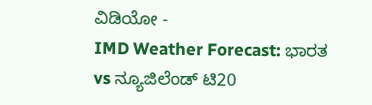ವಿಡಿಯೋ -
IMD Weather Forecast: ಭಾರತ vs ನ್ಯೂಜಿಲೆಂಡ್ ಟಿ20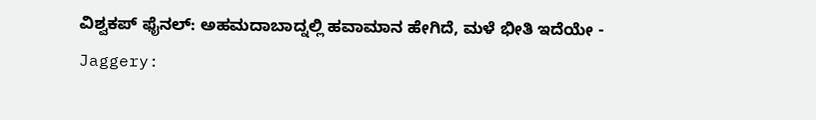ವಿಶ್ವಕಪ್ ಫೈನಲ್: ಅಹಮದಾಬಾದ್ನಲ್ಲಿ ಹವಾಮಾನ ಹೇಗಿದೆ, ಮಳೆ ಭೀತಿ ಇದೆಯೇ -
Jaggery: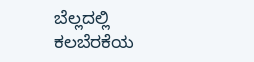ಬೆಲ್ಲದಲ್ಲಿ ಕಲಬೆರಕೆಯ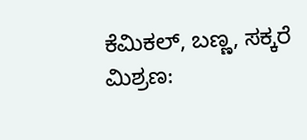ಕೆಮಿಕಲ್, ಬಣ್ಣ, ಸಕ್ಕರೆ ಮಿಶ್ರಣ: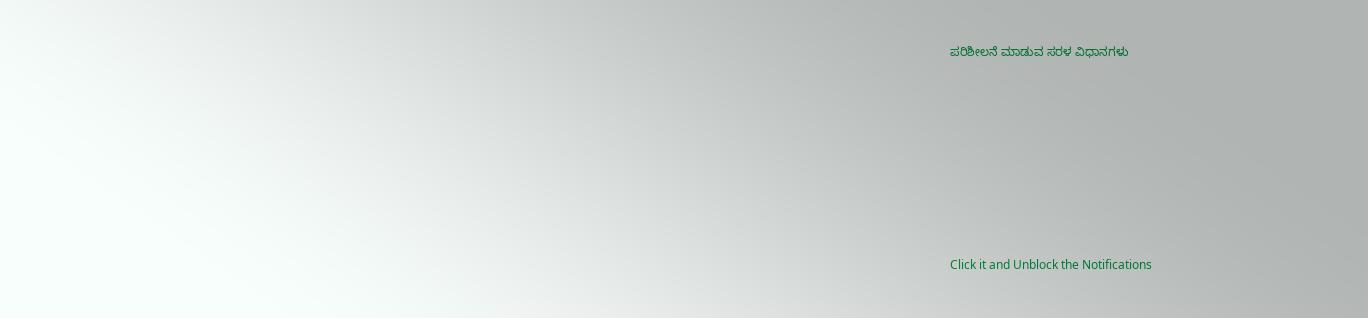ಪರಿಶೀಲನೆ ಮಾಡುವ ಸರಳ ವಿಧಾನಗಳು












Click it and Unblock the Notifications